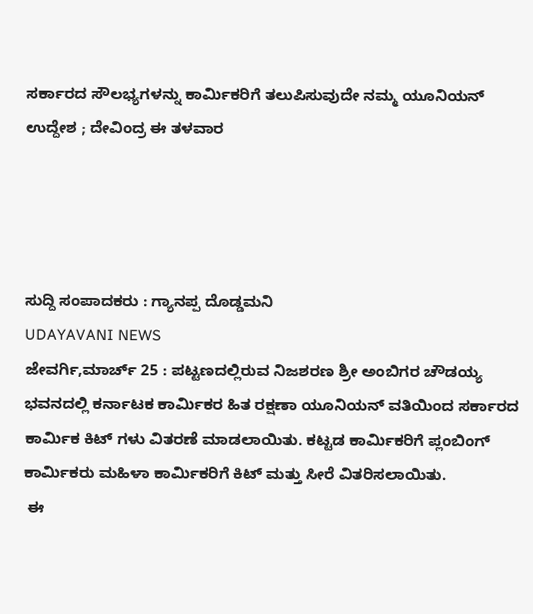ಸರ್ಕಾರದ ಸೌಲಭ್ಯಗಳನ್ನು ಕಾರ್ಮಿಕರಿಗೆ ತಲುಪಿಸುವುದೇ ನಮ್ಮ ಯೂನಿಯನ್ ಉದ್ದೇಶ ; ದೇವಿಂದ್ರ ಈ ತಳವಾರ




ಸುದ್ದಿ ಸಂಪಾದಕರು : ಗ್ಯಾನಪ್ಪ ದೊಡ್ಡಮನಿ
UDAYAVANI NEWS
ಜೇವರ್ಗಿ,ಮಾರ್ಚ್ 25 : ಪಟ್ಟಣದಲ್ಲಿರುವ ನಿಜಶರಣ ಶ್ರೀ ಅಂಬಿಗರ ಚೌಡಯ್ಯ ಭವನದಲ್ಲಿ ಕರ್ನಾಟಕ ಕಾರ್ಮಿಕರ ಹಿತ ರಕ್ಷಣಾ ಯೂನಿಯನ್ ವತಿಯಿಂದ ಸರ್ಕಾರದ ಕಾರ್ಮಿಕ ಕಿಟ್ ಗಳು ವಿತರಣೆ ಮಾಡಲಾಯಿತು. ಕಟ್ಟಡ ಕಾರ್ಮಿಕರಿಗೆ ಪ್ಲಂಬಿಂಗ್ ಕಾರ್ಮಿಕರು ಮಹಿಳಾ ಕಾರ್ಮಿಕರಿಗೆ ಕಿಟ್ ಮತ್ತು ಸೀರೆ ವಿತರಿಸಲಾಯಿತು.
 ಈ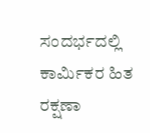ಸಂದರ್ಭದಲ್ಲಿ ಕಾರ್ಮಿಕರ ಹಿತ ರಕ್ಷಣಾ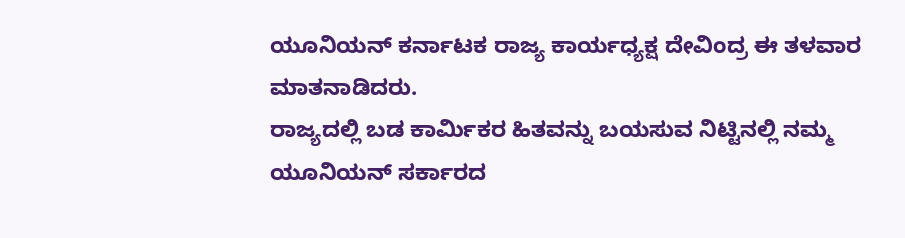ಯೂನಿಯನ್ ಕರ್ನಾಟಕ ರಾಜ್ಯ ಕಾರ್ಯಧ್ಯಕ್ಷ ದೇವಿಂದ್ರ ಈ ತಳವಾರ ಮಾತನಾಡಿದರು.
ರಾಜ್ಯದಲ್ಲಿ ಬಡ ಕಾರ್ಮಿಕರ ಹಿತವನ್ನು ಬಯಸುವ ನಿಟ್ಟಿನಲ್ಲಿ ನಮ್ಮ ಯೂನಿಯನ್ ಸರ್ಕಾರದ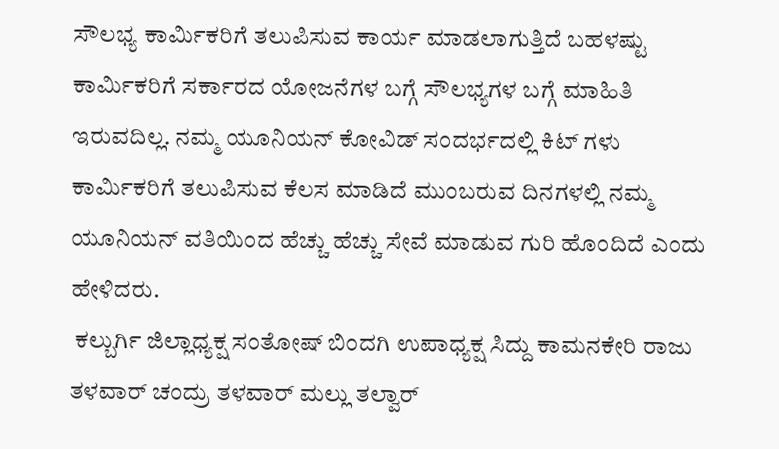ಸೌಲಭ್ಯ ಕಾರ್ಮಿಕರಿಗೆ ತಲುಪಿಸುವ ಕಾರ್ಯ ಮಾಡಲಾಗುತ್ತಿದೆ ಬಹಳಷ್ಟು ಕಾರ್ಮಿಕರಿಗೆ ಸರ್ಕಾರದ ಯೋಜನೆಗಳ ಬಗ್ಗೆ ಸೌಲಭ್ಯಗಳ ಬಗ್ಗೆ ಮಾಹಿತಿ ಇರುವದಿಲ್ಲ. ನಮ್ಮ ಯೂನಿಯನ್ ಕೋವಿಡ್ ಸಂದರ್ಭದಲ್ಲಿ ಕಿಟ್ ಗಳು ಕಾರ್ಮಿಕರಿಗೆ ತಲುಪಿಸುವ ಕೆಲಸ ಮಾಡಿದೆ ಮುಂಬರುವ ದಿನಗಳಲ್ಲಿ ನಮ್ಮ ಯೂನಿಯನ್ ವತಿಯಿಂದ ಹೆಚ್ಚು ಹೆಚ್ಚು ಸೇವೆ ಮಾಡುವ ಗುರಿ ಹೊಂದಿದೆ ಎಂದು ಹೇಳಿದರು.
 ಕಲ್ಬುರ್ಗಿ ಜಿಲ್ಲಾಧ್ಯಕ್ಷ ಸಂತೋಷ್ ಬಿಂದಗಿ ಉಪಾಧ್ಯಕ್ಷ ಸಿದ್ದು ಕಾಮನಕೇರಿ ರಾಜು ತಳವಾರ್ ಚಂದ್ರು ತಳವಾರ್ ಮಲ್ಲು ತಲ್ವಾರ್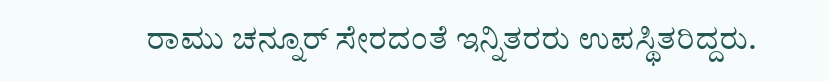ರಾಮು ಚನ್ನೂರ್ ಸೇರದಂತೆ ಇನ್ನಿತರರು ಉಪಸ್ಥಿತರಿದ್ದರು.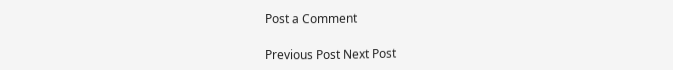Post a Comment

Previous Post Next Post